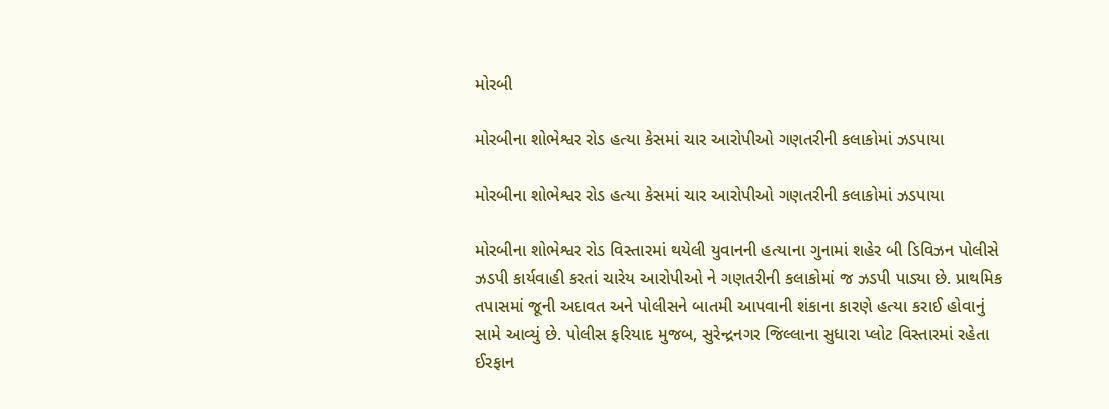મોરબી

મોરબીના શોભેશ્વર રોડ હત્યા કેસમાં ચાર આરોપીઓ ગણતરીની કલાકોમાં ઝડપાયા

મોરબીના શોભેશ્વર રોડ હત્યા કેસમાં ચાર આરોપીઓ ગણતરીની કલાકોમાં ઝડપાયા

મોરબીના શોભેશ્વર રોડ વિસ્તારમાં થયેલી યુવાનની હત્યાના ગુનામાં શહેર બી ડિવિઝન પોલીસે ઝડપી કાર્યવાહી કરતાં ચારેય આરોપીઓ ને ગણતરીની કલાકોમાં જ ઝડપી પાડ્યા છે. પ્રાથમિક તપાસમાં જૂની અદાવત અને પોલીસને બાતમી આપવાની શંકાના કારણે હત્યા કરાઈ હોવાનું સામે આવ્યું છે. પોલીસ ફરિયાદ મુજબ, સુરેન્દ્રનગર જિલ્લાના સુધારા પ્લોટ વિસ્તારમાં રહેતા ઈરફાન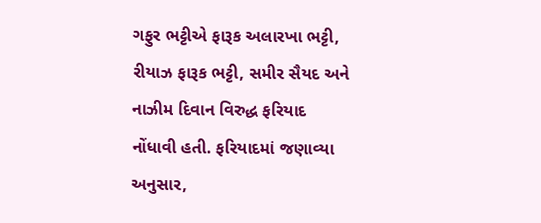ગફુર ભટ્ટીએ ફારૂક અલારખા ભટ્ટી, રીયાઝ ફારૂક ભટ્ટી, સમીર સૈયદ અને નાઝીમ દિવાન વિરુદ્ધ ફરિયાદ નોંધાવી હતી. ફરિયાદમાં જણાવ્યા અનુસાર,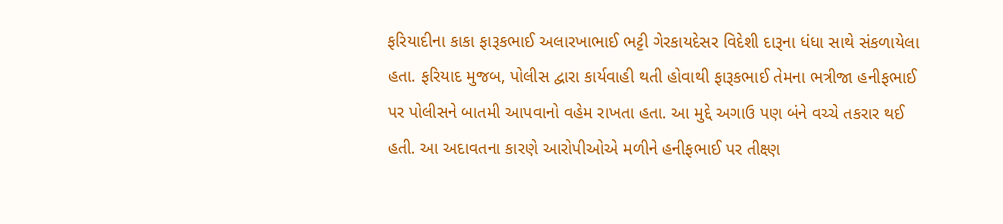ફરિયાદીના કાકા ફારૂકભાઈ અલારખાભાઈ ભટ્ટી ગેરકાયદેસર વિદેશી દારૂના ધંધા સાથે સંકળાયેલા હતા. ફરિયાદ મુજબ, પોલીસ દ્વારા કાર્યવાહી થતી હોવાથી ફારૂકભાઈ તેમના ભત્રીજા હનીફભાઈ પર પોલીસને બાતમી આપવાનો વહેમ રાખતા હતા. આ મુદ્દે અગાઉ પણ બંને વચ્ચે તકરાર થઈ હતી. આ અદાવતના કારણે આરોપીઓએ મળીને હનીફભાઈ પર તીક્ષ્ણ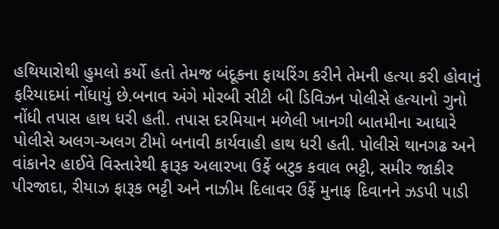હથિયારોથી હુમલો કર્યો હતો તેમજ બંદૂકના ફાયરિંગ કરીને તેમની હત્યા કરી હોવાનું ફરિયાદમાં નોંધાયું છે.બનાવ અંગે મોરબી સીટી બી ડિવિઝન પોલીસે હત્યાનો ગુનો નોંધી તપાસ હાથ ધરી હતી. તપાસ દરમિયાન મળેલી ખાનગી બાતમીના આધારે પોલીસે અલગ-અલગ ટીમો બનાવી કાર્યવાહી હાથ ધરી હતી. પોલીસે થાનગઢ અને વાંકાનેર હાઈવે વિસ્તારેથી ફારૂક અલારખા ઉર્ફે બટુક કવાલ ભટ્ટી, સમીર જાકીર પીરજાદા, રીયાઝ ફારૂક ભટ્ટી અને નાઝીમ દિલાવર ઉર્ફે મુનાફ દિવાનને ઝડપી પાડી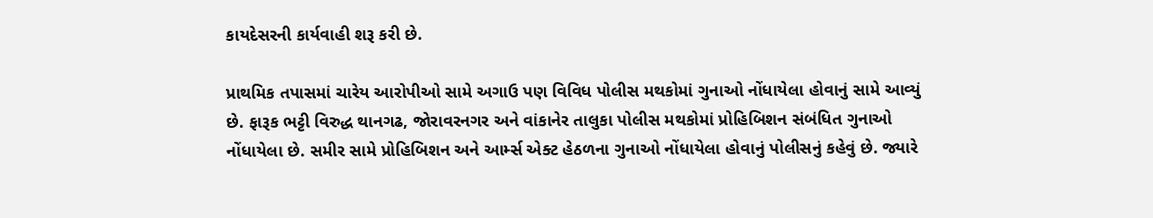કાયદેસરની કાર્યવાહી શરૂ કરી છે.

પ્રાથમિક તપાસમાં ચારેય આરોપીઓ સામે અગાઉ પણ વિવિધ પોલીસ મથકોમાં ગુનાઓ નોંધાયેલા હોવાનું સામે આવ્યું છે. ફારૂક ભટ્ટી વિરુદ્ધ થાનગઢ, જોરાવરનગર અને વાંકાનેર તાલુકા પોલીસ મથકોમાં પ્રોહિબિશન સંબંધિત ગુનાઓ નોંધાયેલા છે. સમીર સામે પ્રોહિબિશન અને આર્મ્સ એક્ટ હેઠળના ગુનાઓ નોંધાયેલા હોવાનું પોલીસનું કહેવું છે. જ્યારે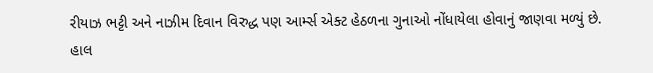રીયાઝ ભટ્ટી અને નાઝીમ દિવાન વિરુદ્ધ પણ આર્મ્સ એક્ટ હેઠળના ગુનાઓ નોંધાયેલા હોવાનું જાણવા મળ્યું છે.
હાલ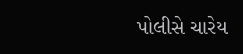પોલીસે ચારેય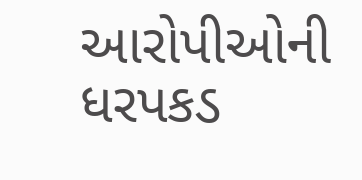આરોપીઓની ધરપકડ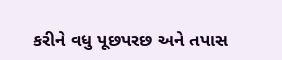કરીને વધુ પૂછપરછ અને તપાસ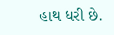હાથ ધરી છે.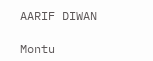AARIF DIWAN

Montu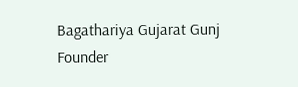Bagathariya Gujarat Gunj Founder